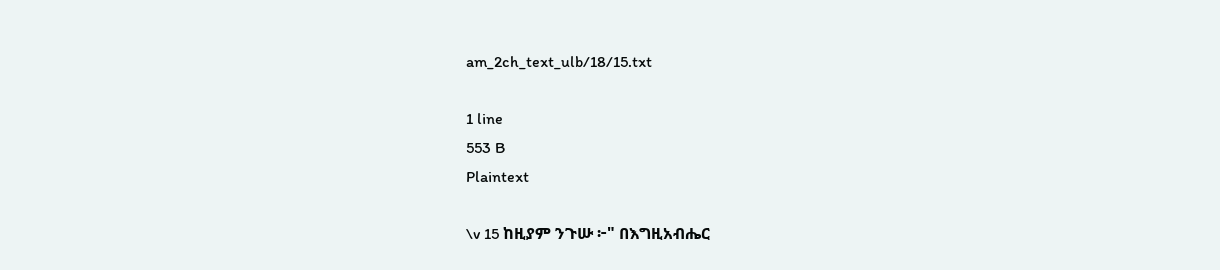am_2ch_text_ulb/18/15.txt

1 line
553 B
Plaintext

\v 15 ከዚያም ንጉሡ ፦" በእግዚአብሔር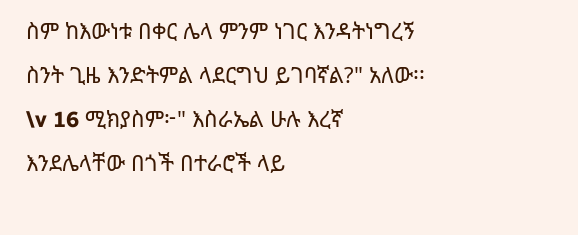ስም ከእውነቱ በቀር ሌላ ምንም ነገር እንዳትነግረኝ ስንት ጊዜ እንድትምል ላደርግህ ይገባኛል?" አለው፡፡ \v 16 ሚክያስም፦" እስራኤል ሁሉ እረኛ እንደሌላቸው በጎች በተራሮች ላይ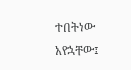ተበትነው አየኋቸው፤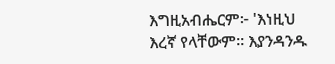እግዚአብሔርም፦ 'እነዚህ እረኛ የላቸውም፡፡ እያንዳንዱ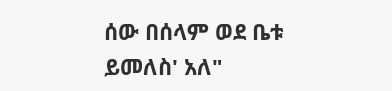ሰው በሰላም ወደ ቤቱ ይመለስ' አለ"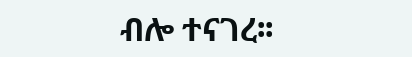ብሎ ተናገረ፡፡